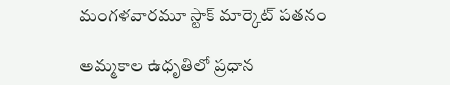మంగళవారమూ స్టాక్ మార్కెట్ పతనం

అమ్మకాల ఉధృతిలో ప్రధాన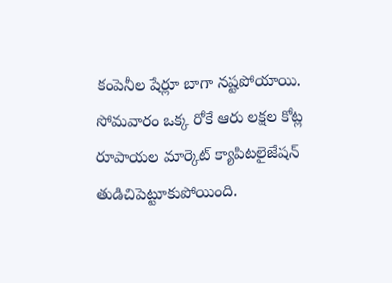కంపెనీల షేర్లూ బాగా నష్టపోయాయి. సోమవారం ఒక్క రోకే ఆరు లక్షల కోట్ల రూపాయల మార్కెట్ క్యాపిటలైజేషన్ తుడిచిపెట్టూకుపోయింది.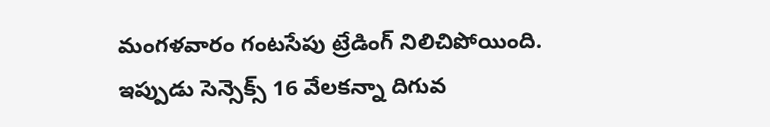మంగళవారం గంటసేపు ట్రేడింగ్ నిలిచిపోయింది. ఇప్పుడు సెన్సెక్స్ 16 వేలకన్నా దిగువ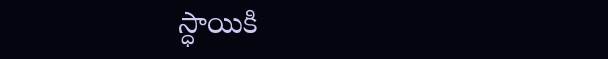స్ధాయికి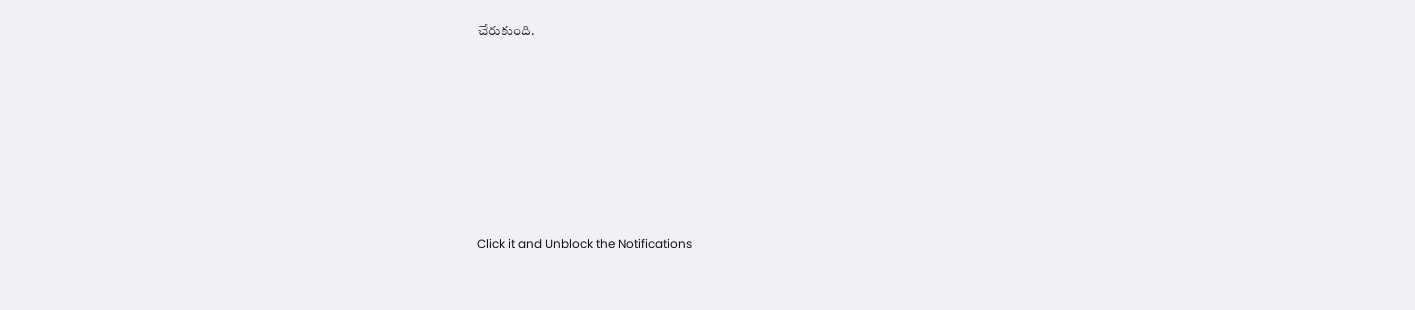చేరుకుంది.












Click it and Unblock the Notifications